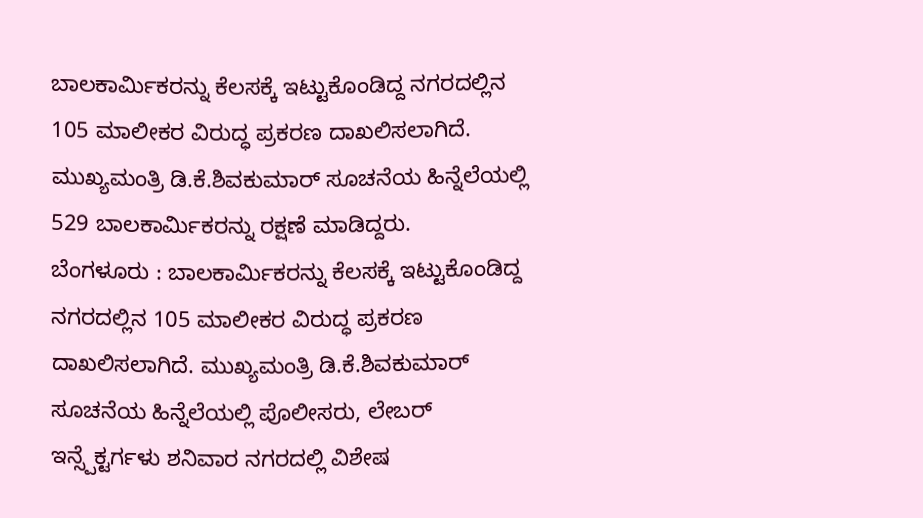ಬಾಲಕಾರ್ಮಿಕರನ್ನು ಕೆಲಸಕ್ಕೆ ಇಟ್ಟುಕೊಂಡಿದ್ದ ನಗರದಲ್ಲಿನ 105 ಮಾಲೀಕರ ವಿರುದ್ಧ ಪ್ರಕರಣ ದಾಖಲಿಸಲಾಗಿದೆ. ಮುಖ್ಯಮಂತ್ರಿ ಡಿ.ಕೆ.ಶಿವಕುಮಾರ್ ಸೂಚನೆಯ ಹಿನ್ನೆಲೆಯಲ್ಲಿ 529 ಬಾಲಕಾರ್ಮಿಕರನ್ನು ರಕ್ಷಣೆ ಮಾಡಿದ್ದರು.
ಬೆಂಗಳೂರು : ಬಾಲಕಾರ್ಮಿಕರನ್ನು ಕೆಲಸಕ್ಕೆ ಇಟ್ಟುಕೊಂಡಿದ್ದ ನಗರದಲ್ಲಿನ 105 ಮಾಲೀಕರ ವಿರುದ್ಧ ಪ್ರಕರಣ ದಾಖಲಿಸಲಾಗಿದೆ. ಮುಖ್ಯಮಂತ್ರಿ ಡಿ.ಕೆ.ಶಿವಕುಮಾರ್ ಸೂಚನೆಯ ಹಿನ್ನೆಲೆಯಲ್ಲಿ ಪೊಲೀಸರು, ಲೇಬರ್ ಇನ್ಸ್ಪೆಕ್ಟರ್ಗಳು ಶನಿವಾರ ನಗರದಲ್ಲಿ ವಿಶೇಷ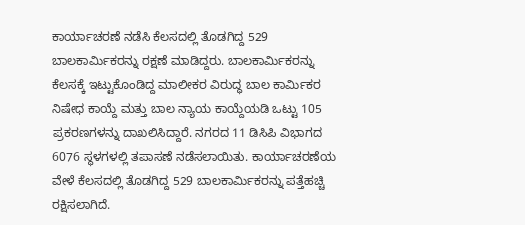ಕಾರ್ಯಾಚರಣೆ ನಡೆಸಿ ಕೆಲಸದಲ್ಲಿ ತೊಡಗಿದ್ದ 529 ಬಾಲಕಾರ್ಮಿಕರನ್ನು ರಕ್ಷಣೆ ಮಾಡಿದ್ದರು. ಬಾಲಕಾರ್ಮಿಕರನ್ನು ಕೆಲಸಕ್ಕೆ ಇಟ್ಟುಕೊಂಡಿದ್ದ ಮಾಲೀಕರ ವಿರುದ್ಧ ಬಾಲ ಕಾರ್ಮಿಕರ ನಿಷೇಧ ಕಾಯ್ದೆ ಮತ್ತು ಬಾಲ ನ್ಯಾಯ ಕಾಯ್ದೆಯಡಿ ಒಟ್ಟು 105 ಪ್ರಕರಣಗಳನ್ನು ದಾಖಲಿಸಿದ್ದಾರೆ. ನಗರದ 11 ಡಿಸಿಪಿ ವಿಭಾಗದ 6076 ಸ್ಥಳಗಳಲ್ಲಿ ತಪಾಸಣೆ ನಡೆಸಲಾಯಿತು. ಕಾರ್ಯಾಚರಣೆಯ ವೇಳೆ ಕೆಲಸದಲ್ಲಿ ತೊಡಗಿದ್ದ 529 ಬಾಲಕಾರ್ಮಿಕರನ್ನು ಪತ್ತೆಹಚ್ಚಿ ರಕ್ಷಿಸಲಾಗಿದೆ.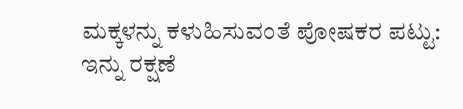ಮಕ್ಕಳನ್ನು ಕಳುಹಿಸುವಂತೆ ಪೋಷಕರ ಪಟ್ಟು:
ಇನ್ನು ರಕ್ಷಣೆ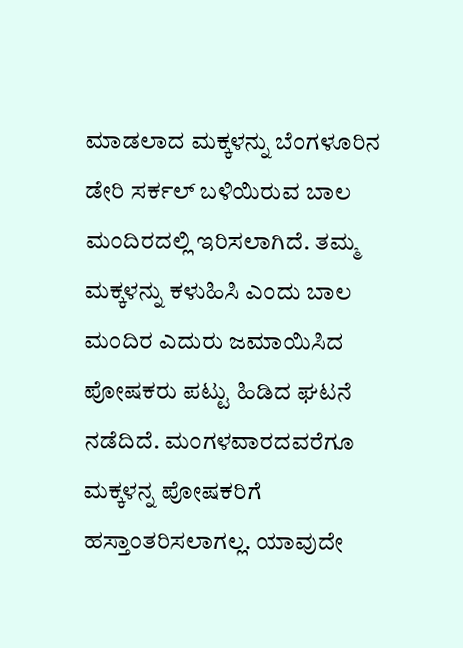ಮಾಡಲಾದ ಮಕ್ಕಳನ್ನು ಬೆಂಗಳೂರಿನ ಡೇರಿ ಸರ್ಕಲ್ ಬಳಿಯಿರುವ ಬಾಲ ಮಂದಿರದಲ್ಲಿ ಇರಿಸಲಾಗಿದೆ. ತಮ್ಮ ಮಕ್ಕಳನ್ನು ಕಳುಹಿಸಿ ಎಂದು ಬಾಲ ಮಂದಿರ ಎದುರು ಜಮಾಯಿಸಿದ ಪೋಷಕರು ಪಟ್ಟು ಹಿಡಿದ ಘಟನೆ ನಡೆದಿದೆ. ಮಂಗಳವಾರದವರೆಗೂ ಮಕ್ಕಳನ್ನ ಪೋಷಕರಿಗೆ ಹಸ್ತಾಂತರಿಸಲಾಗಲ್ಲ. ಯಾವುದೇ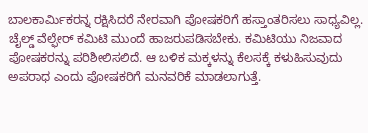ಬಾಲಕಾರ್ಮಿಕರನ್ನ ರಕ್ಷಿಸಿದರೆ ನೇರವಾಗಿ ಪೋಷಕರಿಗೆ ಹಸ್ತಾಂತರಿಸಲು ಸಾಧ್ಯವಿಲ್ಲ. ಚೈಲ್ಡ್ ವೆಲ್ಫೇರ್ ಕಮಿಟಿ ಮುಂದೆ ಹಾಜರುಪಡಿಸಬೇಕು. ಕಮಿಟಿಯು ನಿಜವಾದ ಪೋಷಕರನ್ನು ಪರಿಶೀಲಿಸಲಿದೆ. ಆ ಬಳಿಕ ಮಕ್ಕಳನ್ನು ಕೆಲಸಕ್ಕೆ ಕಳುಹಿಸುವುದು ಅಪರಾಧ ಎಂದು ಪೋಷಕರಿಗೆ ಮನವರಿಕೆ ಮಾಡಲಾಗುತ್ತೆ.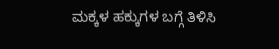ಮಕ್ಕಳ ಹಕ್ಕುಗಳ ಬಗ್ಗೆ ತಿಳಿಸಿ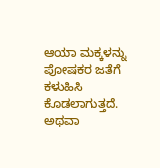ಆಯಾ ಮಕ್ಕಳನ್ನು ಪೋಷಕರ ಜತೆಗೆ ಕಳುಹಿಸಿ ಕೊಡಲಾಗುತ್ತದೆ. ಅಥವಾ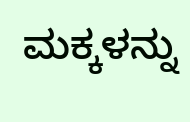ಮಕ್ಕಳನ್ನು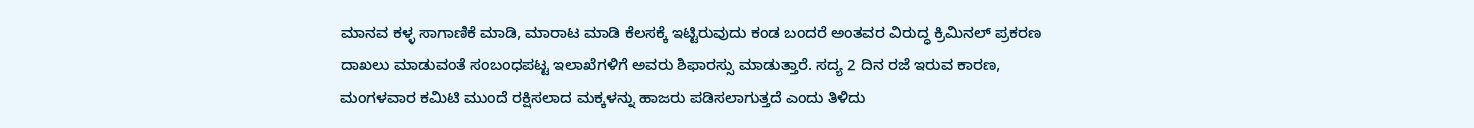ಮಾನವ ಕಳ್ಳ ಸಾಗಾಣಿಕೆ ಮಾಡಿ, ಮಾರಾಟ ಮಾಡಿ ಕೆಲಸಕ್ಕೆ ಇಟ್ಟಿರುವುದು ಕಂಡ ಬಂದರೆ ಅಂತವರ ವಿರುದ್ಧ ಕ್ರಿಮಿನಲ್ ಪ್ರಕರಣ ದಾಖಲು ಮಾಡುವಂತೆ ಸಂಬಂಧಪಟ್ಟ ಇಲಾಖೆಗಳಿಗೆ ಅವರು ಶಿಫಾರಸ್ಸು ಮಾಡುತ್ತಾರೆ. ಸದ್ಯ 2 ದಿನ ರಜೆ ಇರುವ ಕಾರಣ, ಮಂಗಳವಾರ ಕಮಿಟಿ ಮುಂದೆ ರಕ್ಷಿಸಲಾದ ಮಕ್ಕಳನ್ನು ಹಾಜರು ಪಡಿಸಲಾಗುತ್ತದೆ ಎಂದು ತಿಳಿದು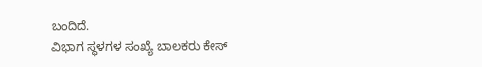ಬಂದಿದೆ.
ವಿಭಾಗ ಸ್ಥಳಗಳ ಸಂಖ್ಯೆ ಬಾಲಕರು ಕೇಸ್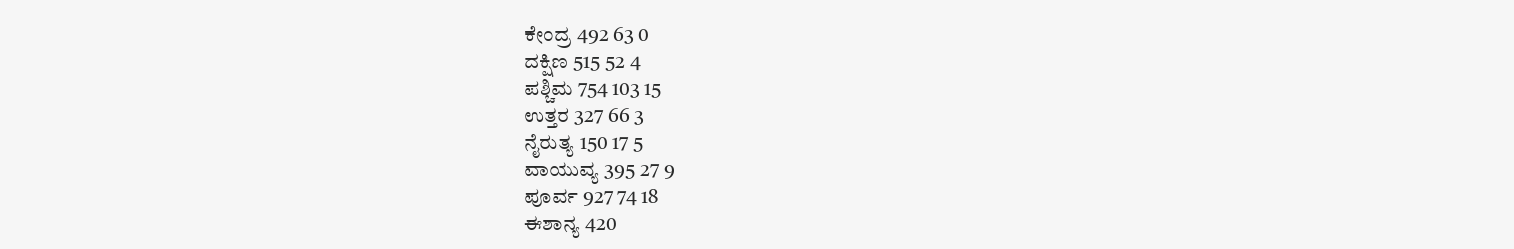ಕೇಂದ್ರ 492 63 0
ದಕ್ಷಿಣ 515 52 4
ಪಶ್ಚಿಮ 754 103 15
ಉತ್ತರ 327 66 3
ನೈರುತ್ಯ 150 17 5
ವಾಯುವ್ಯ 395 27 9
ಪೂರ್ವ 927 74 18
ಈಶಾನ್ಯ 420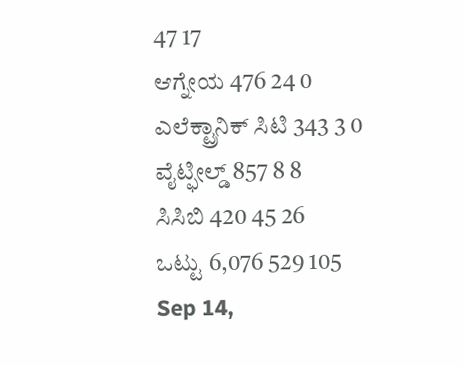47 17
ಆಗ್ನೇಯ 476 24 0
ಎಲೆಕ್ಟ್ರಾನಿಕ್ ಸಿಟಿ 343 3 0
ವೈಟ್ಫೀಲ್ಡ್ 857 8 8
ಸಿಸಿಬಿ 420 45 26
ಒಟ್ಟು 6,076 529 105
Sep 14,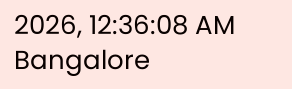2026, 12:36:08 AM
Bangalore